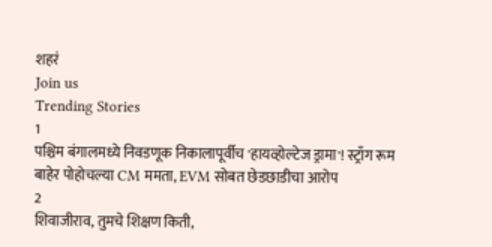शहरं
Join us
Trending Stories
1
पश्चिम बंगालमध्ये निवडणूक निकालापूर्वीच 'हायव्होल्टेज ड्रामा'! स्ट्राँग रूम बाहेर पोहोचल्या CM ममता, EVM सोबत छेडछाडीचा आरोप
2
शिवाजीराव, तुमचे शिक्षण किती,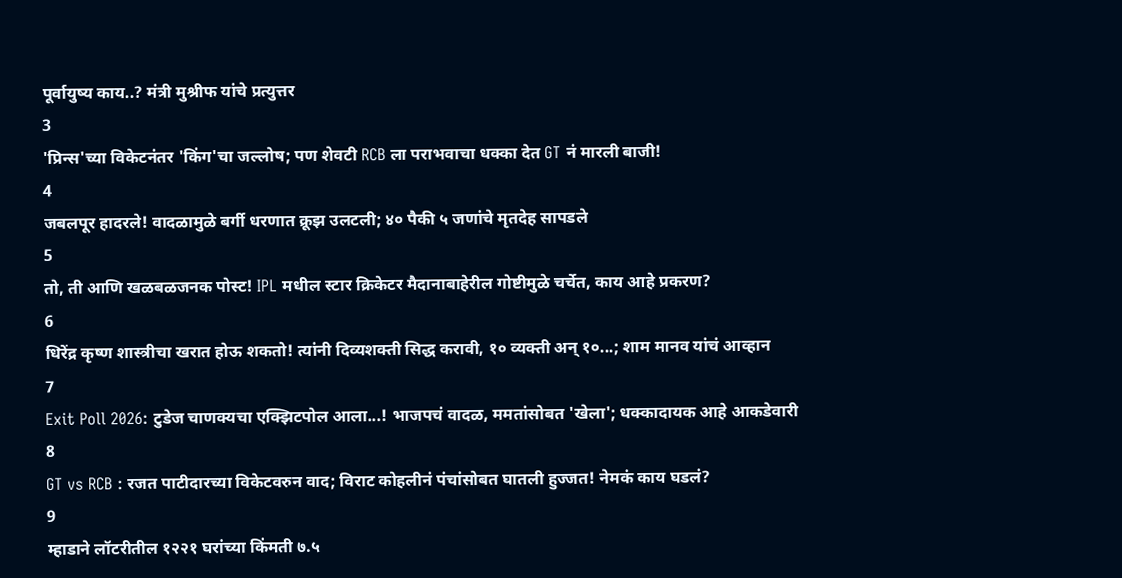पूर्वायुष्य काय..? मंत्री मुश्रीफ यांचे प्रत्युत्तर
3
'प्रिन्स'च्या विकेटनंतर 'किंग'चा जल्लोष; पण शेवटी RCB ला पराभवाचा धक्का देत GT नं मारली बाजी!
4
जबलपूर हादरले! वादळामुळे बर्गी धरणात क्रूझ उलटली; ४० पैकी ५ जणांचे मृतदेह सापडले
5
तो, ती आणि खळबळजनक पोस्ट! IPL मधील स्टार क्रिकेटर मैदानाबाहेरील गोष्टीमुळे चर्चेत, काय आहे प्रकरण?
6
धिरेंद्र कृष्ण शास्त्रीचा खरात होऊ शकतो! त्यांनी दिव्यशक्ती सिद्ध करावी, १० व्यक्ती अन् १०...; शाम मानव यांचं आव्हान
7
Exit Poll 2026: टुडेज चाणक्यचा एक्झिटपोल आला...! भाजपचं वादळ, ममतांसोबत 'खेला'; धक्कादायक आहे आकडेवारी
8
GT vs RCB : रजत पाटीदारच्या विकेटवरुन वाद; विराट कोहलीनं पंचांसोबत घातली हुज्जत! नेमकं काय घडलं?
9
म्हाडाने लॉटरीतील १२२१ घरांच्या किंमती ७.५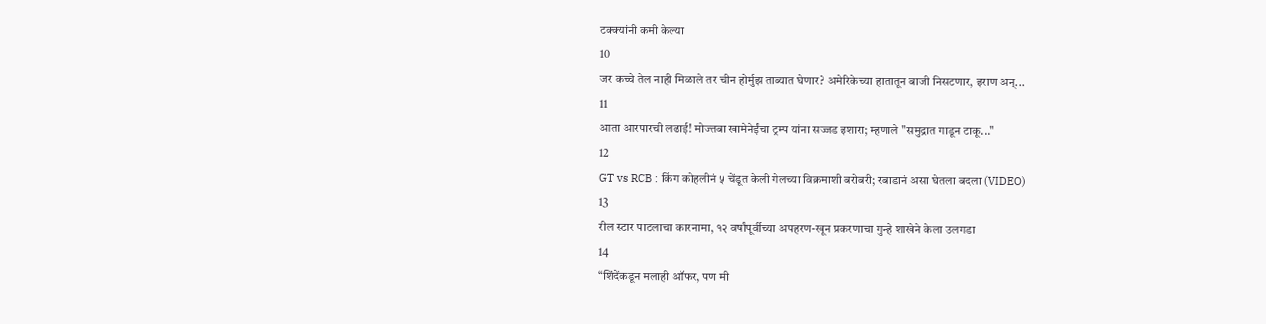टक्क्यांनी कमी केल्या
10
जर कच्चे तेल नाही मिळाले तर चीन होर्मुझ ताब्यात घेणार? अमेरिकेच्या हातातून बाजी निसटणार, इराण अन्...
11
आता आरपारची लढाई! मोज्तबा खामेनेईंचा ट्रम्प यांना सज्जड इशारा; म्हणाले "समुद्रात गाडून टाकू..."
12
GT vs RCB : किंग कोहलीनं ५ चेंडूत केली गेलच्या विक्रमाशी बरोबरी; रबाडानं असा घेतला बदला (VIDEO)
13
रील स्टार पाटलाचा कारनामा, १२ वर्षांपूर्वीच्या अपहरण-खून प्रकरणाचा गुन्हे शाखेने केला उलगडा
14
“शिंदेंकडून मलाही ऑफर, पण मी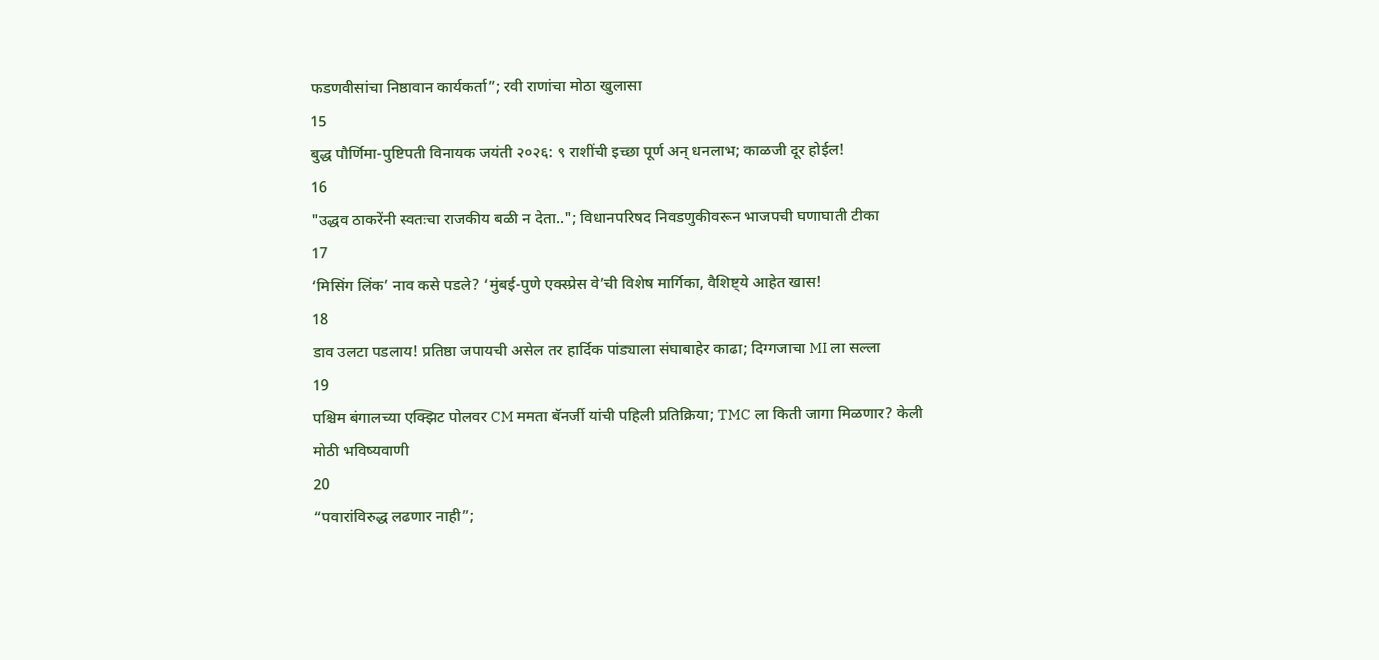फडणवीसांचा निष्ठावान कार्यकर्ता”; रवी राणांचा मोठा खुलासा
15
बुद्ध पौर्णिमा-पुष्टिपती विनायक जयंती २०२६: ९ राशींची इच्छा पूर्ण अन् धनलाभ; काळजी दूर होईल!
16
"उद्धव ठाकरेंनी स्वतःचा राजकीय बळी न देता.."; विधानपरिषद निवडणुकीवरून भाजपची घणाघाती टीका
17
‘मिसिंग लिंक’ नाव कसे पडले? ‘मुंबई-पुणे एक्स्प्रेस वे’ची विशेष मार्गिका, वैशिष्ट्ये आहेत खास!
18
डाव उलटा पडलाय! प्रतिष्ठा जपायची असेल तर हार्दिक पांड्याला संघाबाहेर काढा; दिग्गजाचा MI ला सल्ला
19
पश्चिम बंगालच्या एक्झिट पोलवर CM ममता बॅनर्जी यांची पहिली प्रतिक्रिया; TMC ला किती जागा मिळणार? केली मोठी भविष्यवाणी
20
“पवारांविरुद्ध लढणार नाही”;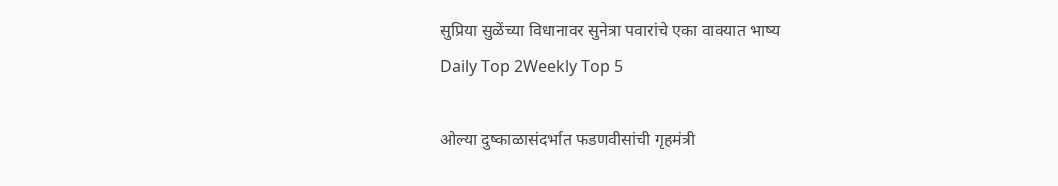सुप्रिया सुळेंच्या विधानावर सुनेत्रा पवारांचे एका वाक्यात भाष्य
Daily Top 2Weekly Top 5

ओल्या दुष्काळासंदर्भात फडणवीसांची गृहमंत्री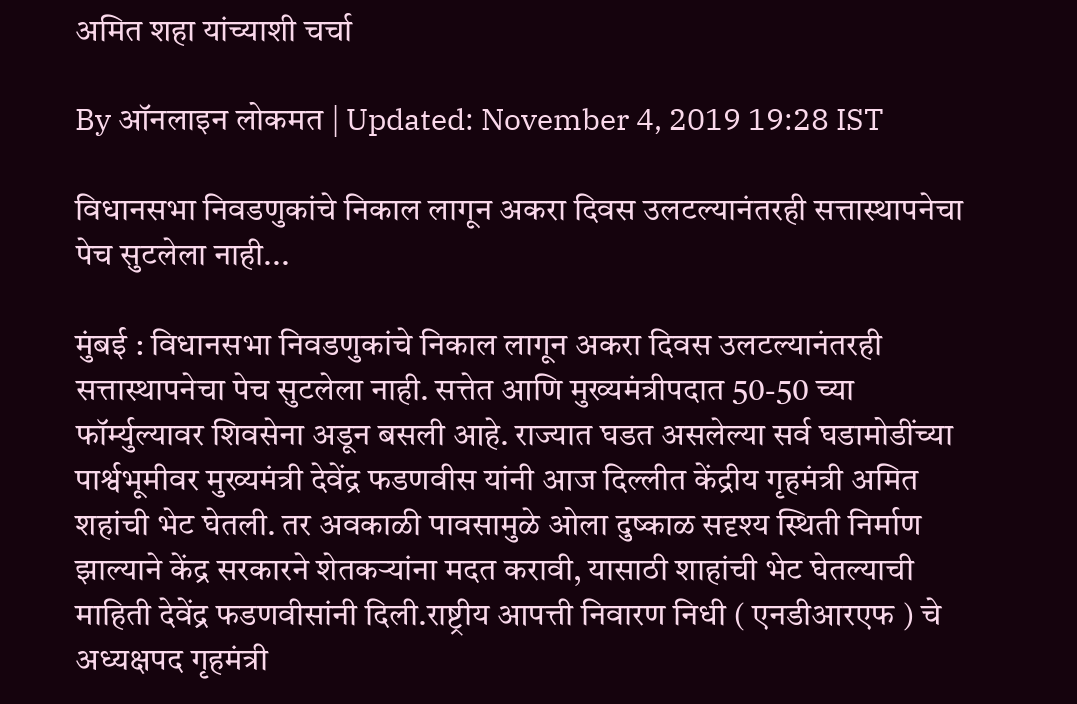अमित शहा यांच्याशी चर्चा

By ऑनलाइन लोकमत | Updated: November 4, 2019 19:28 IST

विधानसभा निवडणुकांचे निकाल लागून अकरा दिवस उलटल्यानंतरही सत्तास्थापनेचा पेच सुटलेला नाही...

मुंबई : विधानसभा निवडणुकांचे निकाल लागून अकरा दिवस उलटल्यानंतरही सत्तास्थापनेचा पेच सुटलेला नाही. सत्तेत आणि मुख्यमंत्रीपदात 50-50 च्या फॉर्म्युल्यावर शिवसेना अडून बसली आहे. राज्यात घडत असलेल्या सर्व घडामोडींच्या पार्श्वभूमीवर मुख्यमंत्री देवेंद्र फडणवीस यांनी आज दिल्लीत केंद्रीय गृहमंत्री अमित शहांची भेट घेतली. तर अवकाळी पावसामुळे ओला दुष्काळ सदृश्य स्थिती निर्माण झाल्याने केंद्र सरकारने शेतकऱ्यांना मदत करावी, यासाठी शाहांची भेट घेतल्याची माहिती देवेंद्र फडणवीसांनी दिली.राष्ट्रीय आपत्ती निवारण निधी ( एनडीआरएफ ) चे अध्यक्षपद गृहमंत्री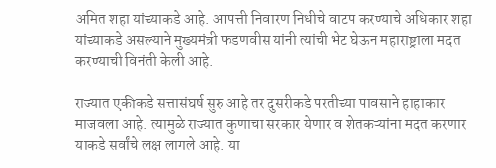अमित शहा यांच्याकडे आहे. आपत्ती निवारण निधीचे वाटप करण्याचे अधिकार शहा यांच्याकडे असल्याने मुख्यमंत्री फडणवीस यांनी त्यांची भेट घेऊन महाराष्ट्राला मदत करण्याची विनंती केली आहे.

राज्यात एकीकडे सत्तासंघर्ष सुरु आहे तर दुसरीकडे परतीच्या पावसाने हाहाकार माजवला आहे. त्यामुळे राज्यात कुणाचा सरकार येणार व शेतकऱ्यांना मदत करणार याकडे सर्वांचे लक्ष लागले आहे. या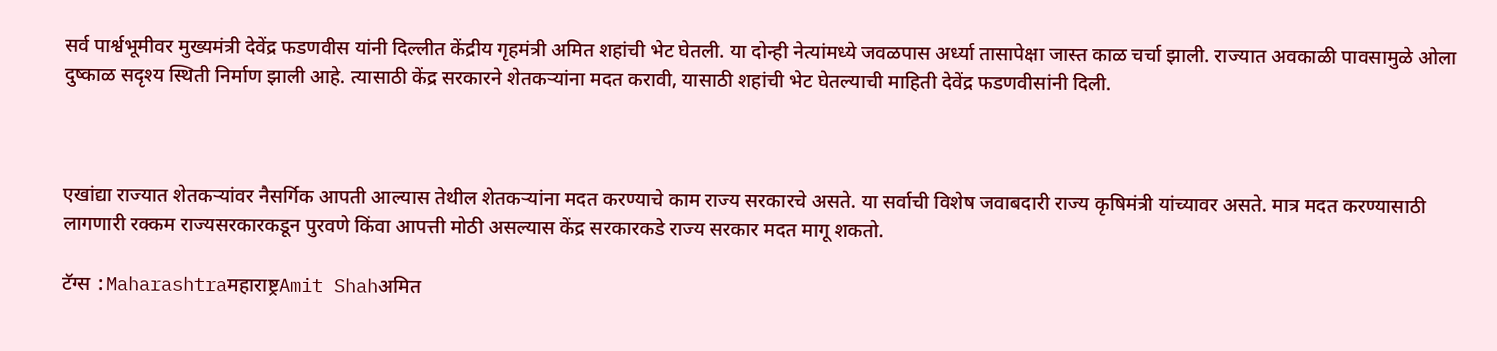सर्व पार्श्वभूमीवर मुख्यमंत्री देवेंद्र फडणवीस यांनी दिल्लीत केंद्रीय गृहमंत्री अमित शहांची भेट घेतली. या दोन्ही नेत्यांमध्ये जवळपास अर्ध्या तासापेक्षा जास्त काळ चर्चा झाली. राज्यात अवकाळी पावसामुळे ओला दुष्काळ सदृश्य स्थिती निर्माण झाली आहे. त्यासाठी केंद्र सरकारने शेतकऱ्यांना मदत करावी, यासाठी शहांची भेट घेतल्याची माहिती देवेंद्र फडणवीसांनी दिली.



एखांद्या राज्यात शेतकऱ्यांवर नैसर्गिक आपती आल्यास तेथील शेतकऱ्यांना मदत करण्याचे काम राज्य सरकारचे असते. या सर्वाची विशेष जवाबदारी राज्य कृषिमंत्री यांच्यावर असते. मात्र मदत करण्यासाठी लागणारी रक्कम राज्यसरकारकडून पुरवणे किंवा आपत्ती मोठी असल्यास केंद्र सरकारकडे राज्य सरकार मदत मागू शकतो.

टॅग्स :Maharashtraमहाराष्ट्रAmit Shahअमित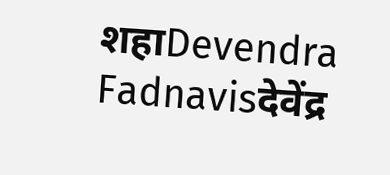शहाDevendra Fadnavisदेवेंद्र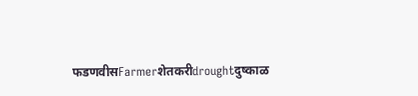फडणवीसFarmerशेतकरीdroughtदुष्काळ